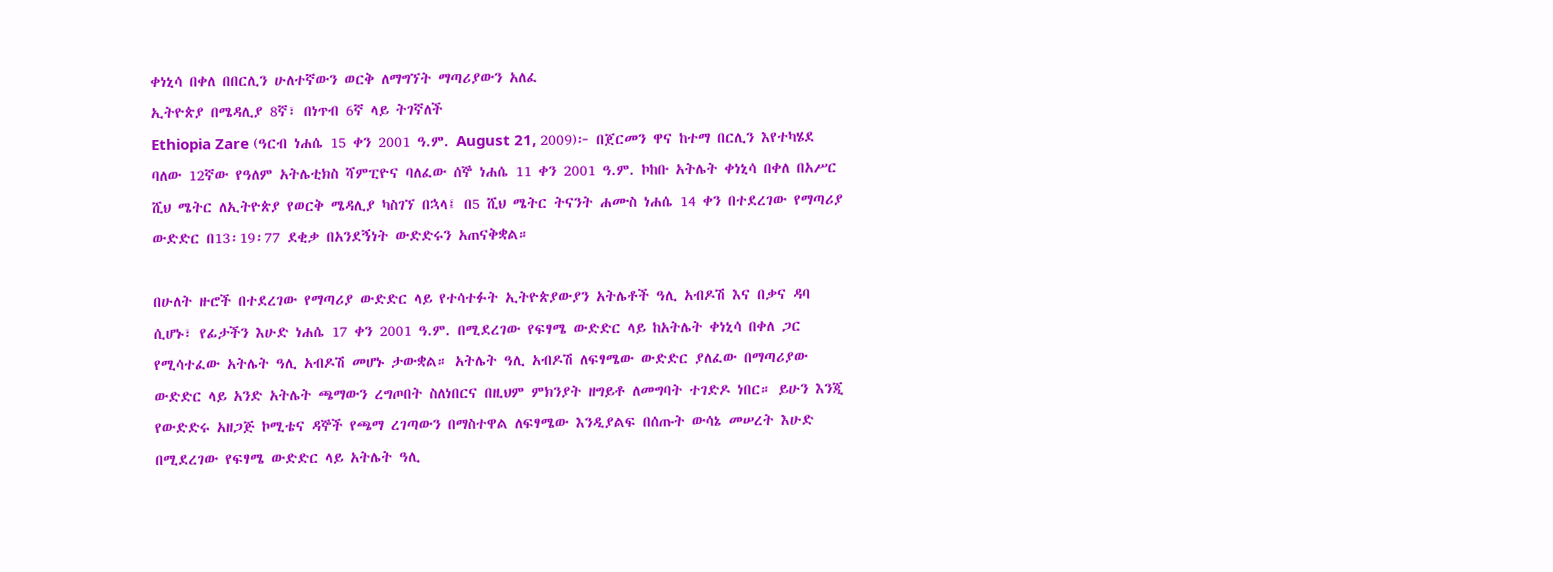ቀነኒሳ በቀለ በበርሊን ሁለተኛውን ወርቅ ለማግኘት ማጣሪያውን አለፈ
ኢትዮጵያ በሜዳሊያ 8ኛ፣ በነጥብ 6ኛ ላይ ትገኛለች
Ethiopia Zare (ዓርብ ነሐሴ 15 ቀን 2001 ዓ.ም. August 21, 2009)፦ በጀርመን ዋና ከተማ በርሊን እየተካሄደ ባለው 12ኛው የዓለም አትሌቲክስ ሻምፒዮና ባለፈው ሰኞ ነሐሴ 11 ቀን 2001 ዓ.ም. ኮከቡ አትሌት ቀነኒሳ በቀለ በአሥር ሺህ ሜትር ለኢትዮጵያ የወርቅ ሜዳሊያ ካስገኘ በኋላ፤ በ5 ሺህ ሜትር ትናንት ሐሙስ ነሐሴ 14 ቀን በተደረገው የማጣሪያ ውድድር በ13፡19፡77 ደቂቃ በአንደኝነት ውድድሩን አጠናቅቋል።

በሁለት ዙሮች በተደረገው የማጣሪያ ውድድር ላይ የተሳተፉት ኢትዮጵያውያን አትሌቶች ዓሊ አብዶሽ እና በቃና ዳባ ሲሆኑ፣ የፊታችን እሁድ ነሐሴ 17 ቀን 2001 ዓ.ም. በሚደረገው የፍፃሜ ውድድር ላይ ከአትሌት ቀነኒሳ በቀለ ጋር የሚሳተፈው አትሌት ዓሊ አብዶሽ መሆኑ ታውቋል። አትሌት ዓሊ አብዶሽ ለፍፃሜው ውድድር ያለፈው በማጣሪያው ውድድር ላይ አንድ አትሌት ጫማውን ረግጦበት ስለነበርና በዚህም ምክንያት ዘግይቶ ለመግባት ተገድዶ ነበር። ይሁን እንጂ የውድድሩ አዘጋጅ ኮሚቴና ዳኞች የጫማ ረገጣውን በማስተዋል ለፍፃሜው እንዲያልፍ በሰጡት ውሳኔ መሠረት እሁድ በሚደረገው የፍፃሜ ውድድር ላይ አትሌት ዓሊ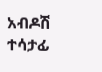አብዶሽ ተሳታፊ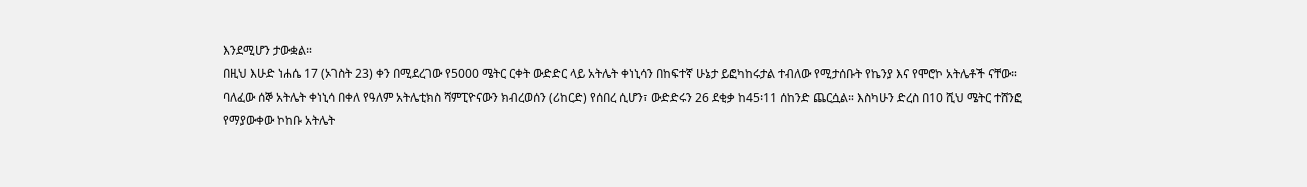እንደሚሆን ታውቋል።
በዚህ እሁድ ነሐሴ 17 (ኦገስት 23) ቀን በሚደረገው የ5000 ሜትር ርቀት ውድድር ላይ አትሌት ቀነኒሳን በከፍተኛ ሁኔታ ይፎካከሩታል ተብለው የሚታሰቡት የኬንያ እና የሞሮኮ አትሌቶች ናቸው።
ባለፈው ሰኞ አትሌት ቀነኒሳ በቀለ የዓለም አትሌቲክስ ሻምፒዮናውን ክብረወሰን (ሪከርድ) የሰበረ ሲሆን፣ ውድድሩን 26 ደቂቃ ከ45፡11 ሰከንድ ጨርሷል። እስካሁን ድረስ በ10 ሺህ ሜትር ተሸንፎ የማያውቀው ኮከቡ አትሌት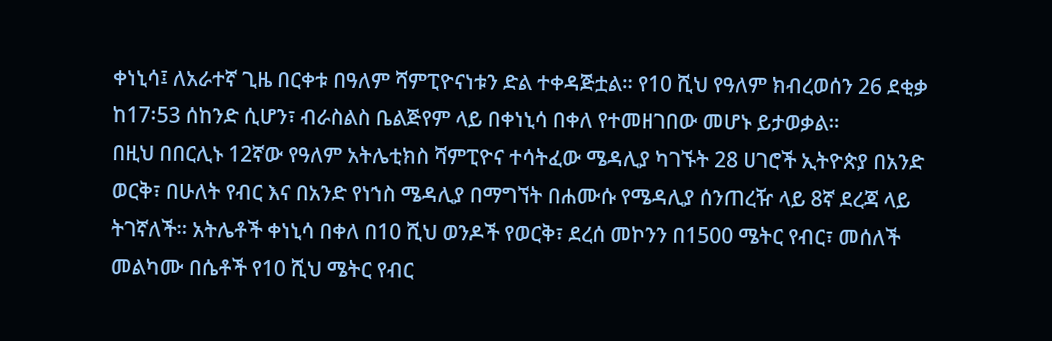ቀነኒሳ፤ ለአራተኛ ጊዜ በርቀቱ በዓለም ሻምፒዮናነቱን ድል ተቀዳጅቷል። የ10 ሺህ የዓለም ክብረወሰን 26 ደቂቃ ከ17፡53 ሰከንድ ሲሆን፣ ብራስልስ ቤልጅየም ላይ በቀነኒሳ በቀለ የተመዘገበው መሆኑ ይታወቃል።
በዚህ በበርሊኑ 12ኛው የዓለም አትሌቲክስ ሻምፒዮና ተሳትፈው ሜዳሊያ ካገኙት 28 ሀገሮች ኢትዮጵያ በአንድ ወርቅ፣ በሁለት የብር እና በአንድ የነኀስ ሜዳሊያ በማግኘት በሐሙሱ የሜዳሊያ ሰንጠረዥ ላይ 8ኛ ደረጃ ላይ ትገኛለች። አትሌቶች ቀነኒሳ በቀለ በ10 ሺህ ወንዶች የወርቅ፣ ደረሰ መኮንን በ1500 ሜትር የብር፣ መሰለች መልካሙ በሴቶች የ10 ሺህ ሜትር የብር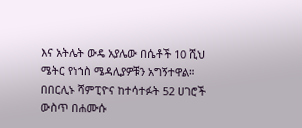እና አትሌት ውዴ አያሌው በሴቶች 10 ሺህ ሜትር የነኀስ ሜዳሊያዎቹን አግኝተዋል።
በበርሊኑ ሻምፒዮና ከተሳተፉት 52 ሀገሮች ውስጥ በሐሙሱ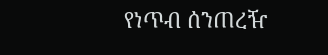የነጥብ ሰንጠረዥ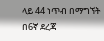ላይ 44 ነጥብ በማግኘት በ6ኛ ደረጃ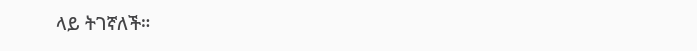ላይ ትገኛለች።